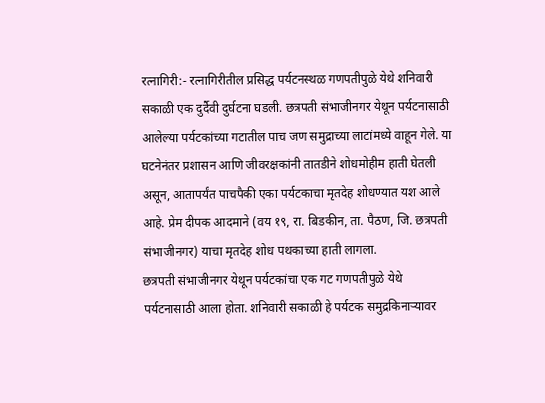रत्नागिरी:- रत्नागिरीतील प्रसिद्ध पर्यटनस्थळ गणपतीपुळे येथे शनिवारी सकाळी एक दुर्दैवी दुर्घटना घडली. छत्रपती संभाजीनगर येथून पर्यटनासाठी आलेल्या पर्यटकांच्या गटातील पाच जण समुद्राच्या लाटांमध्ये वाहून गेले. या घटनेनंतर प्रशासन आणि जीवरक्षकांनी तातडीने शोधमोहीम हाती घेतली असून, आतापर्यंत पाचपैकी एका पर्यटकाचा मृतदेह शोधण्यात यश आले आहे. प्रेम दीपक आदमाने (वय १९, रा. बिडकीन, ता. पैठण, जि. छत्रपती संभाजीनगर) याचा मृतदेह शोध पथकाच्या हाती लागला.
छत्रपती संभाजीनगर येथून पर्यटकांचा एक गट गणपतीपुळे येथे पर्यटनासाठी आला होता. शनिवारी सकाळी हे पर्यटक समुद्रकिनाऱ्यावर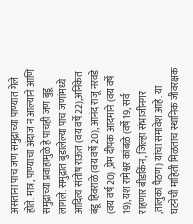असताना पाच जण समुद्राच्या पाण्यात गेले होते. मात्र, पाण्याचा अंदाज न आल्याने आणि समुद्राच्या प्रवाहामुळे हे पाचही जण बुडू लागले. समुद्रात बुडालेल्या पाच जणांमध्ये आदित्य संतोष राऊत (वय वर्षे 22),अनिकेत बंडू हिवराळे (वय वर्षे 20), आनंद राजू नरवडे (वय वर्ष 20) ,प्रेम दीपक आदमाने (वय वर्षे 19), यश रामेश्वर कांबळे (वर्षे 19, सर्व राहणार बीडकिंन, जिल्हा संभाजीनगर ,तालुका पैठण) यांचा समावेश आहे. या घटनेची माहिती मिळताच स्थानिक जीवरक्षक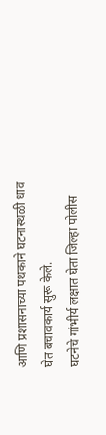आणि प्रशासनाच्या पथकाने घटनास्थळी धाव घेत बचावकार्य सुरू केले.
घटनेचे गांभीर्य लक्षात घेता जिल्हा पोलीस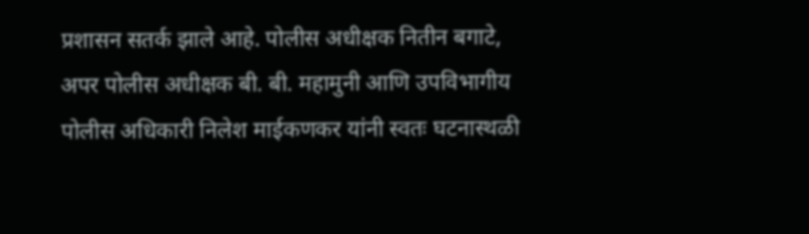प्रशासन सतर्क झाले आहे. पोलीस अधीक्षक नितीन बगाटे, अपर पोलीस अधीक्षक बी. बी. महामुनी आणि उपविभागीय पोलीस अधिकारी निलेश माईकणकर यांनी स्वतः घटनास्थळी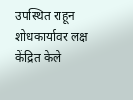उपस्थित राहून शोधकार्यावर लक्ष केंद्रित केले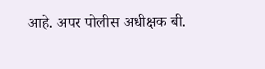आहे. अपर पोलीस अधीक्षक बी.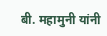बी. महामुनी यांनी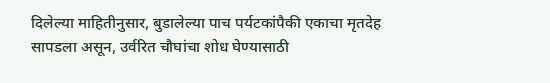दिलेल्या माहितीनुसार, बुडालेल्या पाच पर्यटकांपैकी एकाचा मृतदेह सापडला असून, उर्वरित चौघांचा शोध घेण्यासाठी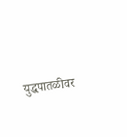युद्धपातळीवर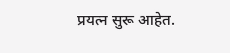प्रयत्न सुरू आहेत.